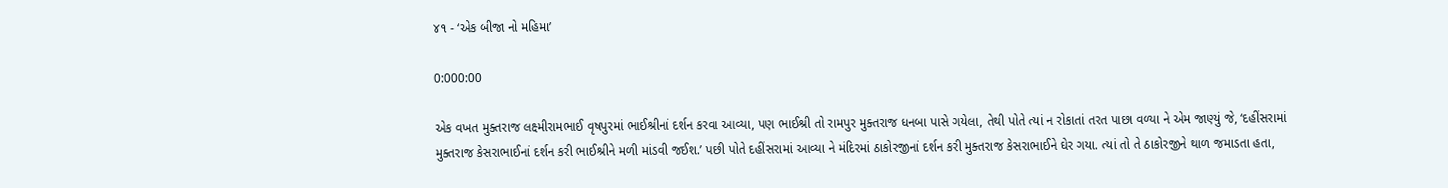૪૧ - ‘એક બીજા નો મહિમા’

0:000:00

એક વખત મુક્તરાજ લક્ષ્મીરામભાઈ વૃષપુરમાં ભાઈશ્રીનાં દર્શન કરવા આવ્યા, પણ ભાઈશ્રી તો રામપુર મુક્તરાજ ધનબા પાસે ગયેલા, તેથી પોતે ત્યાં ન રોકાતાં તરત પાછા વળ્યા ને એમ જાણ્યું જે, ‘દહીંસરામાં મુક્તરાજ કેસરાભાઈનાં દર્શન કરી ભાઈશ્રીને મળી માંડવી જઈશ.’ પછી પોતે દહીંસરામાં આવ્યા ને મંદિરમાં ઠાકોરજીનાં દર્શન કરી મુક્તરાજ કેસરાભાઈને ઘેર ગયા. ત્યાં તો તે ઠાકોરજીને થાળ જમાડતા હતા,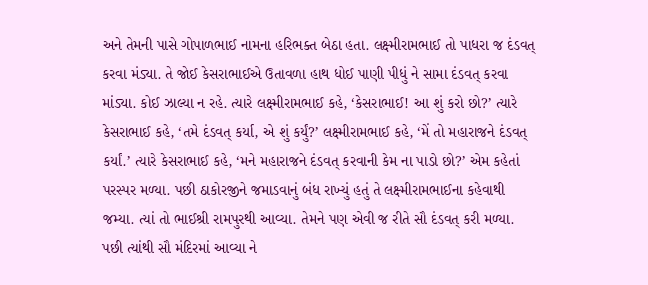અને તેમની પાસે ગોપાળભાઈ નામના હરિભક્ત બેઠા હતા. લક્ષ્મીરામભાઈ તો પાધરા જ દંડવત્ કરવા મંડ્યા. તે જોઈ કેસરાભાઈએ ઉતાવળા હાથ ધોઈ પાણી પીધું ને સામા દંડવત્ કરવા માંડ્યા. કોઈ ઝાલ્યા ન રહે. ત્યારે લક્ષ્મીરામભાઈ કહે, ‘કેસરાભાઈ! આ શું કરો છો?’ ત્યારે કેસરાભાઈ કહે, ‘તમે દંડવત્ કર્યા, એ શું કર્યું?’ લક્ષ્મીરામભાઈ કહે, ‘મેં તો મહારાજને દંડવત્ કર્યાં.’ ત્યારે કેસરાભાઈ કહે, ‘મને મહારાજને દંડવત્ કરવાની કેમ ના પાડો છો?’ એમ કહેતાં પરસ્પર મળ્યા. પછી ઠાકોરજીને જમાડવાનું બંધ રાખ્યું હતું તે લક્ષ્મીરામભાઈના કહેવાથી જમ્યા. ત્યાં તો ભાઈશ્રી રામપુરથી આવ્યા. તેમને પણ એવી જ રીતે સૌ દંડવત્ કરી મળ્યા. પછી ત્યાંથી સૌ મંદિરમાં આવ્યા ને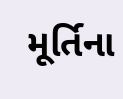મૂર્તિના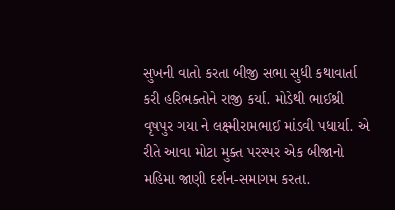સુખની વાતો કરતા બીજી સભા સુધી કથાવાર્તા કરી હરિભક્તોને રાજી કર્યા. મોડેથી ભાઈશ્રી વૃષપુર ગયા ને લક્ષ્મીરામભાઈ માંડવી પધાર્યા. એ રીતે આવા મોટા મુક્ત પરસ્પર એક બીજાનો મહિમા જાણી દર્શન-સમાગમ કરતા.